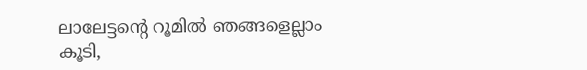ലാലേട്ടന്റെ റൂമില്‍ ഞങ്ങളെല്ലാം കൂടി,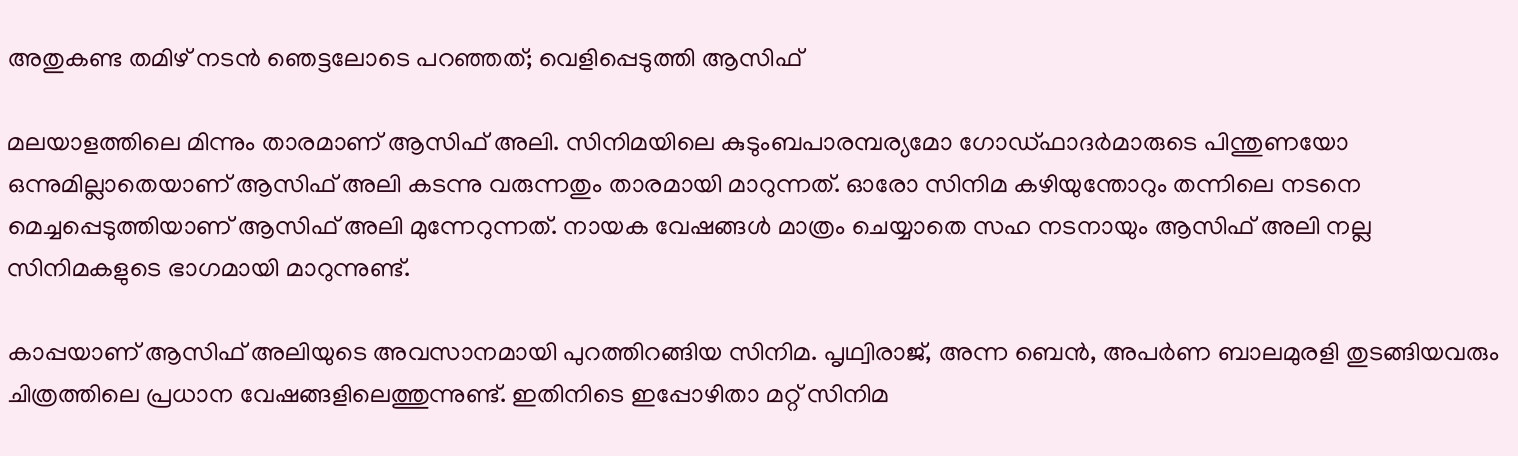അതുകണ്ട തമിഴ് നടന്‍ ഞെട്ടലോടെ പറഞ്ഞത്; വെളിപ്പെടുത്തി ആസിഫ്‌

മലയാളത്തിലെ മിന്നും താരമാണ് ആസിഫ് അലി. സിനിമയിലെ കുടുംബപാരമ്പര്യമോ ഗോഡ്ഫാദര്‍മാരുടെ പിന്തുണയോ ഒന്നുമില്ലാതെയാണ് ആസിഫ് അലി കടന്നു വരുന്നതും താരമായി മാറുന്നത്. ഓരോ സിനിമ കഴിയുന്തോറും തന്നിലെ നടനെ മെച്ചപ്പെടുത്തിയാണ് ആസിഫ് അലി മുന്നേറുന്നത്. നായക വേഷങ്ങള്‍ മാത്രം ചെയ്യാതെ സഹ നടനായും ആസിഫ് അലി നല്ല സിനിമകളുടെ ഭാഗമായി മാറുന്നുണ്ട്.

കാപ്പയാണ് ആസിഫ് അലിയുടെ അവസാനമായി പുറത്തിറങ്ങിയ സിനിമ. പൃഥ്വിരാജ്, അന്ന ബെന്‍, അപര്‍ണ ബാലമുരളി തുടങ്ങിയവരും ചിത്രത്തിലെ പ്രധാന വേഷങ്ങളിലെത്തുന്നുണ്ട്. ഇതിനിടെ ഇപ്പോഴിതാ മറ്റ് സിനിമ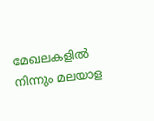മേഖലകളില്‍ നിന്നും മലയാള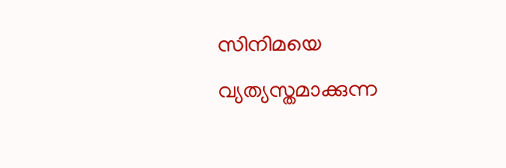സിനിമയെ വ്യത്യസ്തമാക്കുന്ന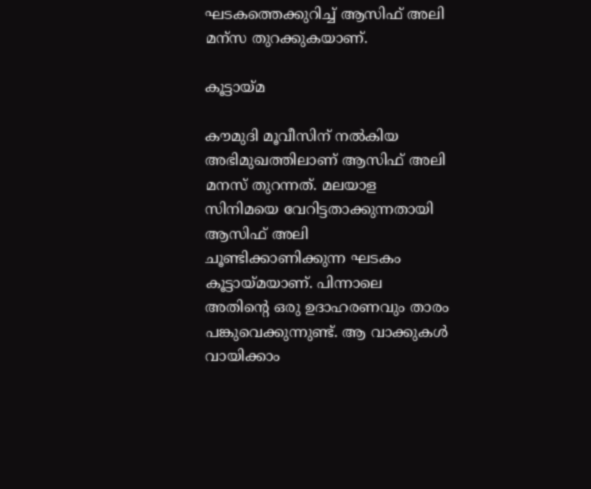ഘടകത്തെക്കുറിച്ച് ആസിഫ് അലി മന്‌സ തുറക്കുകയാണ്.

കൂട്ടായ്മ

കൗമുദി മൂവീസിന് നല്‍കിയ അഭിമുഖത്തിലാണ് ആസിഫ് അലി മനസ് തുറന്നത്. മലയാള സിനിമയെ വേറിട്ടതാക്കുന്നതായി ആസിഫ് അലി ചൂണ്ടിക്കാണിക്കുന്ന ഘടകം കൂട്ടായ്മയാണ്. പിന്നാലെ അതിന്റെ ഒരു ഉദാഹരണവും താരം പങ്കുവെക്കുന്നുണ്ട്. ആ വാക്കുകള്‍ വായിക്കാം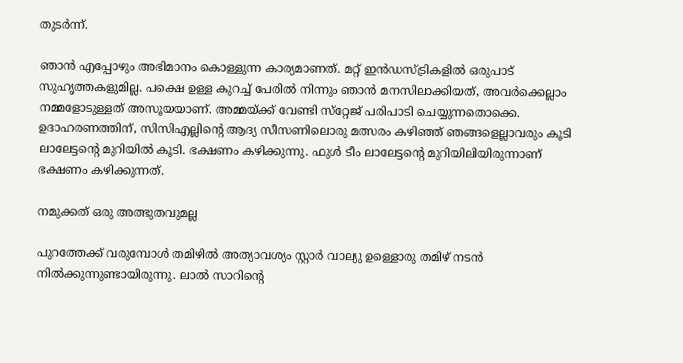തുടര്‍ന്ന്.

ഞാന്‍ എപ്പോഴും അഭിമാനം കൊള്ളുന്ന കാര്യമാണത്. മറ്റ് ഇന്‍ഡസ്ട്രികളില്‍ ഒരുപാട് സുഹൃത്തകളുമില്ല. പക്ഷെ ഉള്ള കുറച്ച് പേരില്‍ നിന്നും ഞാന്‍ മനസിലാക്കിയത്, അവര്‍ക്കെല്ലാം നമ്മളോടുള്ളത് അസൂയയാണ്. അമ്മയ്ക്ക് വേണ്ടി സ്‌റ്റേജ് പരിപാടി ചെയ്യുന്നതൊക്കെ. ഉദാഹരണത്തിന്, സിസിഎല്ലിന്റെ ആദ്യ സീസണിലൊരു മത്സരം കഴിഞ്ഞ് ഞങ്ങളെല്ലാവരും കൂടി ലാലേട്ടന്റെ മുറിയില്‍ കൂടി. ഭക്ഷണം കഴിക്കുന്നു. ഫുള്‍ ടീം ലാലേട്ടന്റെ മുറിയിലിയിരുന്നാണ് ഭക്ഷണം കഴിക്കുന്നത്.

നമുക്കത് ഒരു അത്ഭുതവുമല്ല

പുറത്തേക്ക് വരുമ്പോള്‍ തമിഴില്‍ അത്യാവശ്യം സ്റ്റാര്‍ വാല്യു ഉള്ളൊരു തമിഴ് നടന്‍ നില്‍ക്കുന്നുണ്ടായിരുന്നു. ലാല്‍ സാറിന്റെ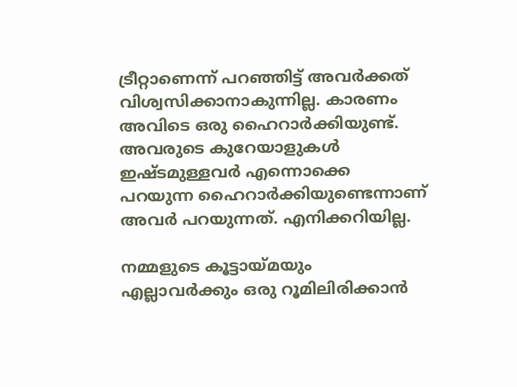ട്രീറ്റാണെന്ന് പറഞ്ഞിട്ട് അവര്‍ക്കത് വിശ്വസിക്കാനാകുന്നില്ല. കാരണം അവിടെ ഒരു ഹൈറാര്‍ക്കിയുണ്ട്. അവരുടെ കുറേയാളുകള്‍ ഇഷ്ടമുള്ളവര്‍ എന്നൊക്കെ പറയുന്ന ഹൈറാര്‍ക്കിയുണ്ടെന്നാണ് അവര്‍ പറയുന്നത്. എനിക്കറിയില്ല.

നമ്മളുടെ കൂട്ടായ്മയും എല്ലാവര്‍ക്കും ഒരു റൂമിലിരിക്കാന്‍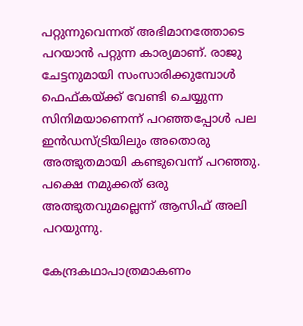പറ്റുന്നുവെന്നത് അഭിമാനത്തോടെ പറയാന്‍ പറ്റുന്ന കാര്യമാണ്. രാജു ചേട്ടനുമായി സംസാരിക്കുമ്പോള്‍ ഫെഫ്കയ്ക്ക് വേണ്ടി ചെയ്യുന്ന സിനിമയാണെന്ന് പറഞ്ഞപ്പോള്‍ പല ഇന്‍ഡസ്ട്രിയിലും അതൊരു അത്ഭുതമായി കണ്ടുവെന്ന് പറഞ്ഞു. പക്ഷെ നമുക്കത് ഒരു അത്ഭുതവുമല്ലെന്ന് ആസിഫ് അലി പറയുന്നു.

കേന്ദ്രകഥാപാത്രമാകണം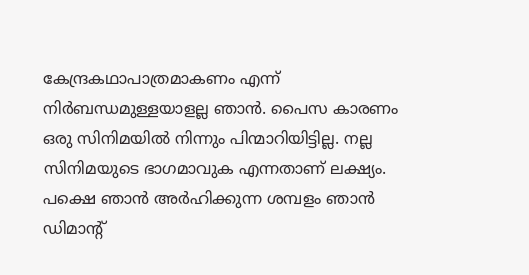കേന്ദ്രകഥാപാത്രമാകണം എന്ന് നിര്‍ബന്ധമുള്ളയാളല്ല ഞാന്‍. പൈസ കാരണം ഒരു സിനിമയില്‍ നിന്നും പിന്മാറിയിട്ടില്ല. നല്ല സിനിമയുടെ ഭാഗമാവുക എന്നതാണ് ലക്ഷ്യം. പക്ഷെ ഞാന്‍ അര്‍ഹിക്കുന്ന ശമ്പളം ഞാന്‍ ഡിമാന്റ്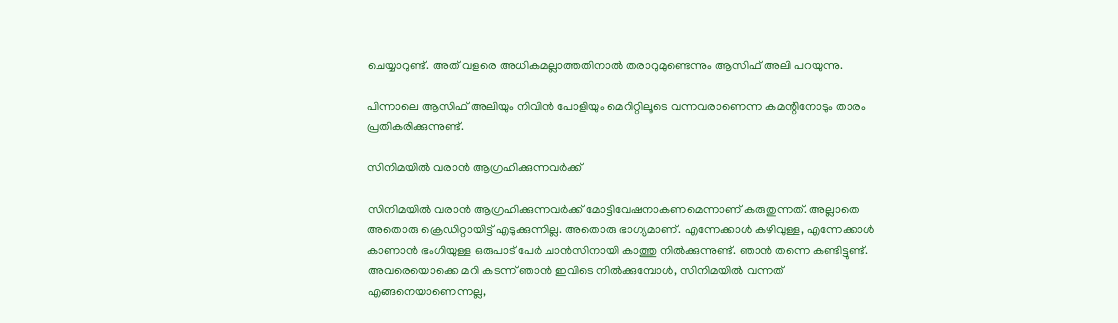ചെയ്യാറുണ്ട്. അത് വളരെ അധികമല്ലാത്തതിനാല്‍ തരാറുമുണ്ടെന്നും ആസിഫ് അലി പറയുന്നു.

പിന്നാലെ ആസിഫ് അലിയും നിവിന്‍ പോളിയും മെറിറ്റിലൂടെ വന്നവരാണെന്ന കമന്റിനോടും താരം പ്രതികരിക്കുന്നുണ്ട്.

സിനിമയില്‍ വരാന്‍ ആഗ്രഹിക്കുന്നവര്‍ക്ക്

സിനിമയില്‍ വരാന്‍ ആഗ്രഹിക്കുന്നവര്‍ക്ക് മോട്ടിവേഷനാകണമെന്നാണ് കരുതുന്നത്. അല്ലാതെ അതൊരു ക്രെഡിറ്റായിട്ട് എടുക്കുന്നില്ല. അതൊരു ഭാഗ്യമാണ്. എന്നേക്കാള്‍ കഴിവുള്ള, എന്നേക്കാള്‍ കാണാന്‍ ഭംഗിയുള്ള ഒരുപാട് പേര്‍ ചാന്‍സിനായി കാത്തു നില്‍ക്കുന്നുണ്ട്. ഞാന്‍ തന്നെ കണ്ടിട്ടുണ്ട്. അവരെയൊക്കെ മറി കടന്ന് ഞാന്‍ ഇവിടെ നില്‍ക്കുമ്പോള്‍, സിനിമയില്‍ വന്നത് എങ്ങനെയാണെന്നല്ല,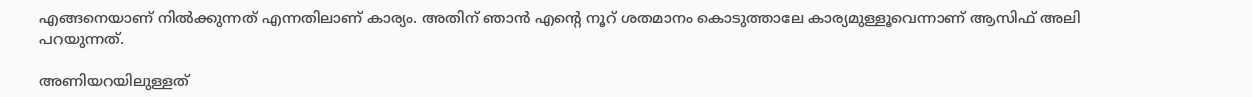എങ്ങനെയാണ് നില്‍ക്കുന്നത് എന്നതിലാണ് കാര്യം. അതിന് ഞാന്‍ എന്റെ നൂറ് ശതമാനം കൊടുത്താലേ കാര്യമുള്ളൂവെന്നാണ് ആസിഫ് അലി പറയുന്നത്.

അണിയറയിലുള്ളത്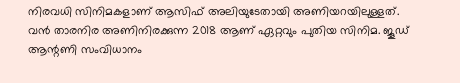നിരവധി സിനിമകളാണ് ആസിഫ് അലിയുടേതായി അണിയറയിലുള്ളത്. വന്‍ താരനിര അണിനിരക്കുന്ന 2018 ആണ് ഏറ്റവും പുതിയ സിനിമ. ജൂഡ് ആന്റണി സംവിധാനം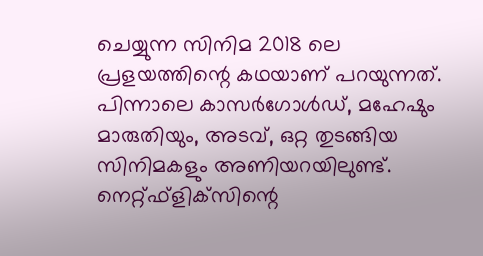ചെയ്യുന്ന സിനിമ 2018 ലെ പ്രളയത്തിന്റെ കഥയാണ് പറയുന്നത്. പിന്നാലെ കാസര്‍ഗോള്‍ഡ്, മഹേഷും മാരുതിയും, അടവ്, ഒറ്റ തുടങ്ങിയ സിനിമകളും അണിയറയിലുണ്ട്. നെറ്റ്ഫ്‌ളിക്‌സിന്റെ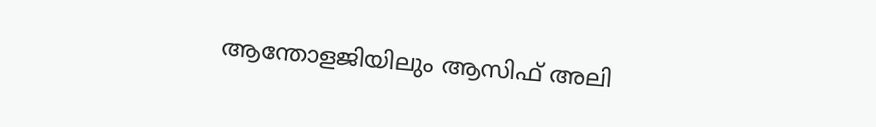ആന്തോളജിയിലും ആസിഫ് അലി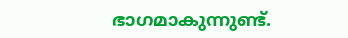ഭാഗമാകുന്നുണ്ട്.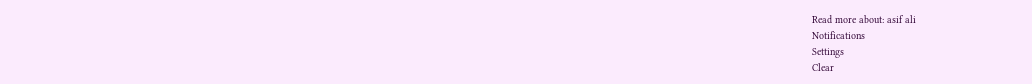Read more about: asif ali
Notifications
Settings
Clear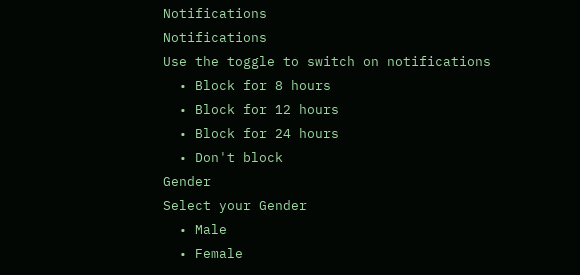Notifications
Notifications
Use the toggle to switch on notifications
  • Block for 8 hours
  • Block for 12 hours
  • Block for 24 hours
  • Don't block
Gender
Select your Gender
  • Male
  • Female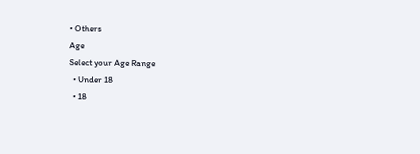• Others
Age
Select your Age Range
  • Under 18
  • 18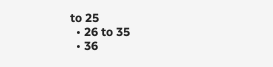to 25
  • 26 to 35
  • 36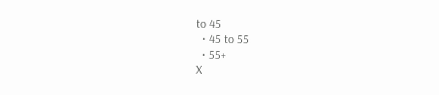to 45
  • 45 to 55
  • 55+
X